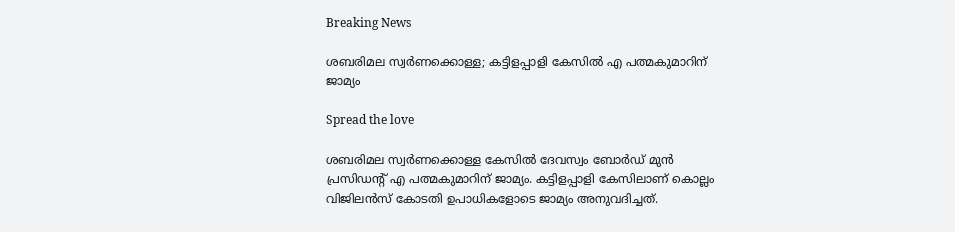Breaking News

ശബരിമല സ്വര്‍ണക്കൊള്ള; കട്ടിളപ്പാളി കേസില്‍ എ പത്മകുമാറിന് ജാമ്യം

Spread the love

ശബരിമല സ്വര്‍ണക്കൊള്ള കേസില്‍ ദേവസ്വം ബോര്‍ഡ് മുന്‍ പ്രസിഡന്റ് എ പത്മകുമാറിന് ജാമ്യം. കട്ടിളപ്പാളി കേസിലാണ് കൊല്ലം വിജിലന്‍സ് കോടതി ഉപാധികളോടെ ജാമ്യം അനുവദിച്ചത്.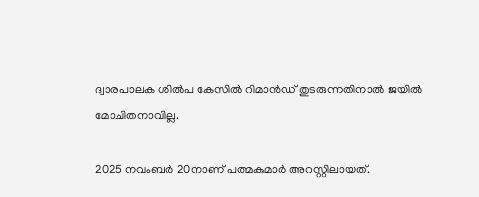ദ്വാരപാലക ശില്‍പ കേസില്‍ റിമാന്‍ഡ് തുടരുന്നതിനാല്‍ ജയില്‍ മോചിതനാവില്ല.

2025 നവംബര്‍ 20നാണ് പത്മകുമാര്‍ അറസ്റ്റിലായത്.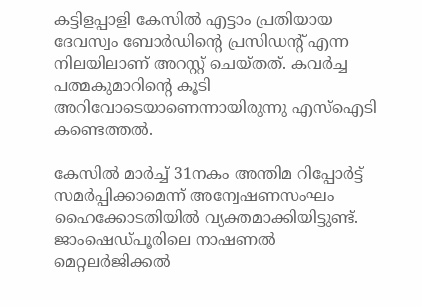കട്ടിളപ്പാളി കേസില്‍ എട്ടാം പ്രതിയായ ദേവസ്വം ബോര്‍ഡിന്റെ പ്രസിഡന്റ് എന്ന നിലയിലാണ് അറസ്റ്റ് ചെയ്തത്. കവര്‍ച്ച പത്മകുമാറിന്റെ കൂടി അറിവോടെയാണെന്നായിരുന്നു എസ്‌ഐടി കണ്ടെത്തല്‍.

കേസില്‍ മാര്‍ച്ച് 31നകം അന്തിമ റിപ്പോര്‍ട്ട് സമര്‍പ്പിക്കാമെന്ന് അന്വേഷണസംഘം ഹൈക്കോടതിയില്‍ വ്യക്തമാക്കിയിട്ടുണ്ട്. ജാംഷെഡ്പൂരിലെ നാഷണല്‍ മെറ്റലര്‍ജിക്കല്‍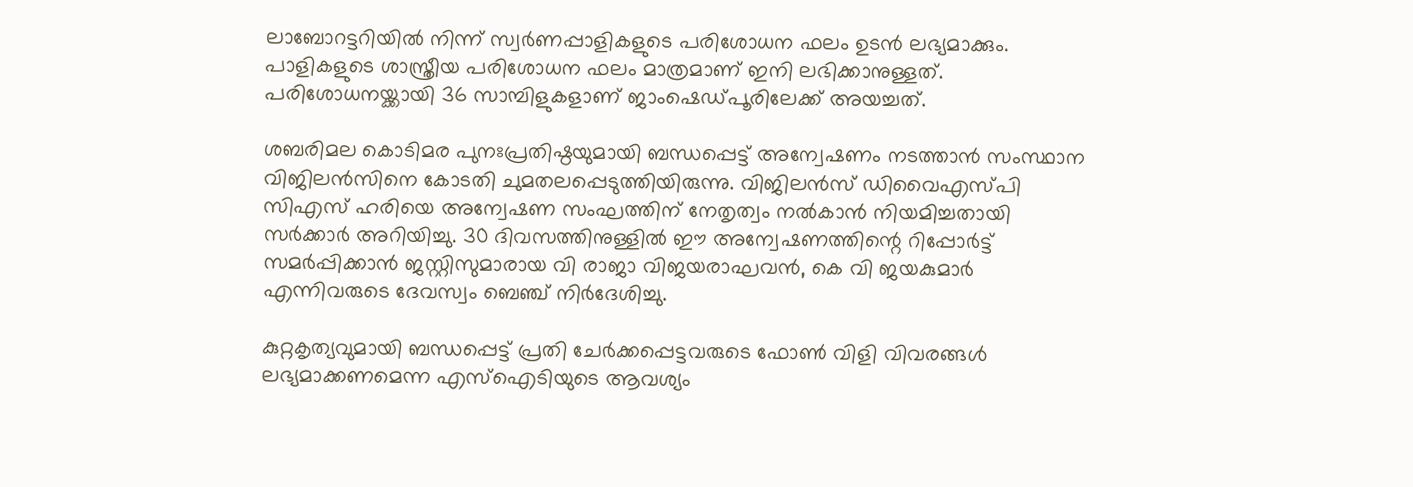ലാബോറട്ടറിയില്‍ നിന്ന് സ്വര്‍ണപ്പാളികളുടെ പരിശോധന ഫലം ഉടന്‍ ലഭ്യമാക്കും. പാളികളുടെ ശാസ്ത്രീയ പരിശോധന ഫലം മാത്രമാണ് ഇനി ലഭിക്കാനുള്ളത്. പരിശോധനയ്ക്കായി 36 സാമ്പിളുകളാണ് ജാംഷെഡ്പൂരിലേക്ക് അയച്ചത്.

ശബരിമല കൊടിമര പുനഃപ്രതിഷ്ഠയുമായി ബന്ധപ്പെട്ട് അന്വേഷണം നടത്താന്‍ സംസ്ഥാന വിജിലന്‍സിനെ കോടതി ചുമതലപ്പെടുത്തിയിരുന്നു. വിജിലന്‍സ് ഡിവൈഎസ്പി സിഎസ് ഹരിയെ അന്വേഷണ സംഘത്തിന് നേതൃത്വം നല്‍കാന്‍ നിയമിച്ചതായി സര്‍ക്കാര്‍ അറിയിച്ചു. 30 ദിവസത്തിനുള്ളില്‍ ഈ അന്വേഷണത്തിന്റെ റിപ്പോര്‍ട്ട് സമര്‍പ്പിക്കാന്‍ ജസ്റ്റിസുമാരായ വി രാജാ വിജയരാഘവന്‍, കെ വി ജയകുമാര്‍ എന്നിവരുടെ ദേവസ്വം ബെഞ്ച് നിര്‍ദേശിച്ചു.

കുറ്റകൃത്യവുമായി ബന്ധപ്പെട്ട് പ്രതി ചേര്‍ക്കപ്പെട്ടവരുടെ ഫോണ്‍ വിളി വിവരങ്ങള്‍ ലഭ്യമാക്കണമെന്ന എസ്ഐടിയുടെ ആവശ്യം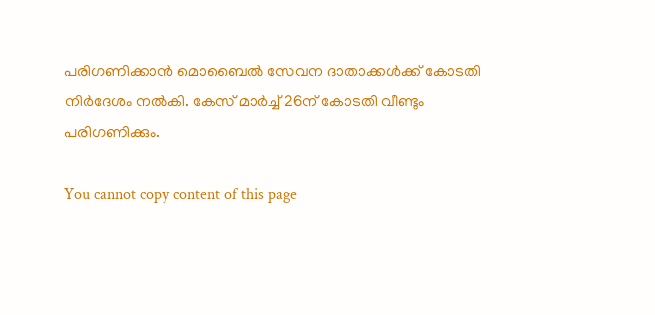പരിഗണിക്കാന്‍ മൊബൈല്‍ സേവന ദാതാക്കള്‍ക്ക് കോടതി നിര്‍ദേശം നല്‍കി. കേസ് മാര്‍ച്ച് 26ന് കോടതി വീണ്ടും പരിഗണിക്കും.

You cannot copy content of this page